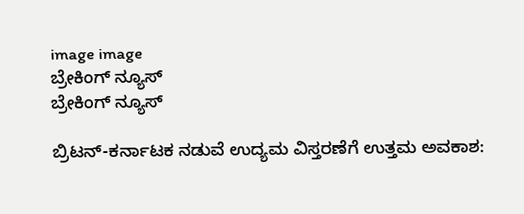image image
ಬ್ರೇಕಿಂಗ್ ನ್ಯೂಸ್
ಬ್ರೇಕಿಂಗ್ ನ್ಯೂಸ್

ಬ್ರಿಟನ್-ಕರ್ನಾಟಕ ನಡುವೆ ಉದ್ಯಮ ವಿಸ್ತರಣೆಗೆ ಉತ್ತಮ ಅವಕಾಶ: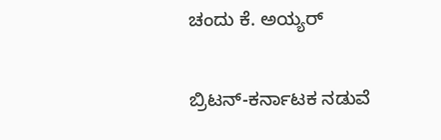ಚಂದು ಕೆ. ಅಯ್ಯರ್

ಬ್ರಿಟನ್-ಕರ್ನಾಟಕ ನಡುವೆ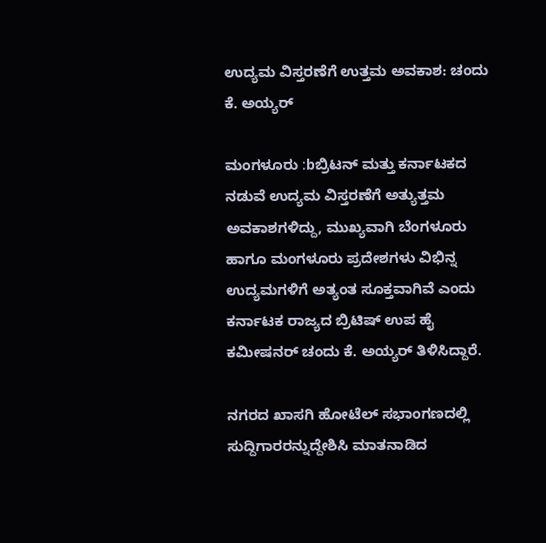ಉದ್ಯಮ ವಿಸ್ತರಣೆಗೆ ಉತ್ತಮ ಅವಕಾಶ: ಚಂದು ಕೆ. ಅಯ್ಯರ್

ಮಂಗಳೂರು :bಬ್ರಿಟನ್ ಮತ್ತು ಕರ್ನಾಟಕದ ನಡುವೆ ಉದ್ಯಮ ವಿಸ್ತರಣೆಗೆ ಅತ್ಯುತ್ತಮ ಅವಕಾಶಗಳಿದ್ದು, ಮುಖ್ಯವಾಗಿ ಬೆಂಗಳೂರು ಹಾಗೂ ಮಂಗಳೂರು ಪ್ರದೇಶಗಳು ವಿಭಿನ್ನ ಉದ್ಯಮಗಳಿಗೆ ಅತ್ಯಂತ ಸೂಕ್ತವಾಗಿವೆ ಎಂದು ಕರ್ನಾಟಕ ರಾಜ್ಯದ ಬ್ರಿಟಿಷ್ ಉಪ ಹೈ ಕಮೀಷನರ್ ಚಂದು ಕೆ. ಅಯ್ಯರ್ ತಿಳಿಸಿದ್ದಾರೆ.

ನಗರದ ಖಾಸಗಿ ಹೋಟೆಲ್ ಸಭಾಂಗಣದಲ್ಲಿ  ಸುದ್ದಿಗಾರರನ್ನುದ್ದೇಶಿಸಿ ಮಾತನಾಡಿದ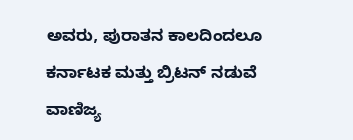ಅವರು, ಪುರಾತನ ಕಾಲದಿಂದಲೂ ಕರ್ನಾಟಕ ಮತ್ತು ಬ್ರಿಟನ್ ನಡುವೆ ವಾಣಿಜ್ಯ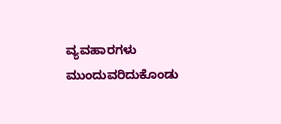ವ್ಯವಹಾರಗಳು ಮುಂದುವರಿದುಕೊಂಡು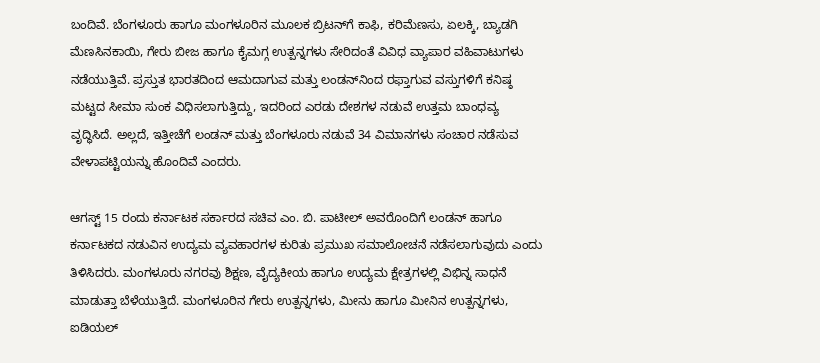ಬಂದಿವೆ. ಬೆಂಗಳೂರು ಹಾಗೂ ಮಂಗಳೂರಿನ ಮೂಲಕ ಬ್ರಿಟನ್‌ಗೆ ಕಾಫಿ, ಕರಿಮೆಣಸು, ಏಲಕ್ಕಿ, ಬ್ಯಾಡಗಿ ಮೆಣಸಿನಕಾಯಿ, ಗೇರು ಬೀಜ ಹಾಗೂ ಕೈಮಗ್ಗ ಉತ್ಪನ್ನಗಳು ಸೇರಿದಂತೆ ವಿವಿಧ ವ್ಯಾಪಾರ ವಹಿವಾಟುಗಳು ನಡೆಯುತ್ತಿವೆ. ಪ್ರಸ್ತುತ ಭಾರತದಿಂದ ಆಮದಾಗುವ ಮತ್ತು ಲಂಡನ್‌ನಿಂದ ರಫ್ತಾಗುವ ವಸ್ತುಗಳಿಗೆ ಕನಿಷ್ಠ ಮಟ್ಟದ ಸೀಮಾ ಸುಂಕ ವಿಧಿಸಲಾಗುತ್ತಿದ್ದು, ಇದರಿಂದ ಎರಡು ದೇಶಗಳ ನಡುವೆ ಉತ್ತಮ ಬಾಂಧವ್ಯ ವೃದ್ಧಿಸಿದೆ. ಅಲ್ಲದೆ, ಇತ್ತೀಚೆಗೆ ಲಂಡನ್ ಮತ್ತು ಬೆಂಗಳೂರು ನಡುವೆ 34 ವಿಮಾನಗಳು ಸಂಚಾರ ನಡೆಸುವ ವೇಳಾಪಟ್ಟಿಯನ್ನು ಹೊಂದಿವೆ ಎಂದರು.

ಆಗಸ್ಟ್ 15 ರಂದು ಕರ್ನಾಟಕ ಸರ್ಕಾರದ ಸಚಿವ ಎಂ. ಬಿ. ಪಾಟೀಲ್ ಅವರೊಂದಿಗೆ ಲಂಡನ್ ಹಾಗೂ ಕರ್ನಾಟಕದ ನಡುವಿನ ಉದ್ಯಮ ವ್ಯವಹಾರಗಳ ಕುರಿತು ಪ್ರಮುಖ ಸಮಾಲೋಚನೆ ನಡೆಸಲಾಗುವುದು ಎಂದು ತಿಳಿಸಿದರು. ಮಂಗಳೂರು ನಗರವು ಶಿಕ್ಷಣ, ವೈದ್ಯಕೀಯ ಹಾಗೂ ಉದ್ಯಮ ಕ್ಷೇತ್ರಗಳಲ್ಲಿ ವಿಭಿನ್ನ ಸಾಧನೆ ಮಾಡುತ್ತಾ ಬೆಳೆಯುತ್ತಿದೆ. ಮಂಗಳೂರಿನ ಗೇರು ಉತ್ಪನ್ನಗಳು, ಮೀನು ಹಾಗೂ ಮೀನಿನ ಉತ್ಪನ್ನಗಳು, ಐಡಿಯಲ್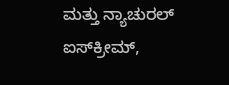ಮತ್ತು ನ್ಯಾಚುರಲ್ ಐಸ್‌ಕ್ರೀಮ್,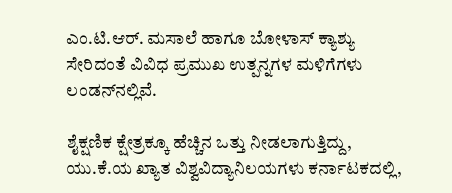ಎಂ.ಟಿ.ಆರ್. ಮಸಾಲೆ ಹಾಗೂ ಬೋಳಾಸ್ ಕ್ಯಾಶ್ಯು ಸೇರಿದಂತೆ ವಿವಿಧ ಪ್ರಮುಖ ಉತ್ಪನ್ನಗಳ ಮಳಿಗೆಗಳು ಲಂಡನ್‌ನಲ್ಲಿವೆ.

ಶೈಕ್ಷಣಿಕ ಕ್ಷೇತ್ರಕ್ಕೂ ಹೆಚ್ಚಿನ ಒತ್ತು ನೀಡಲಾಗುತ್ತಿದ್ದು, ಯು.ಕೆ.ಯ ಖ್ಯಾತ ವಿಶ್ವವಿದ್ಯಾನಿಲಯಗಳು ಕರ್ನಾಟಕದಲ್ಲಿ,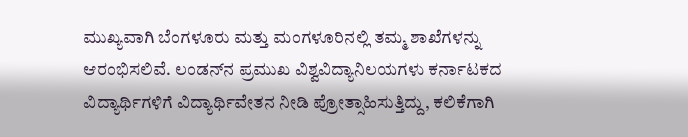ಮುಖ್ಯವಾಗಿ ಬೆಂಗಳೂರು ಮತ್ತು ಮಂಗಳೂರಿನಲ್ಲಿ ತಮ್ಮ ಶಾಖೆಗಳನ್ನು ಆರಂಭಿಸಲಿವೆ. ಲಂಡನ್‌ನ ಪ್ರಮುಖ ವಿಶ್ವವಿದ್ಯಾನಿಲಯಗಳು ಕರ್ನಾಟಕದ ವಿದ್ಯಾರ್ಥಿಗಳಿಗೆ ವಿದ್ಯಾರ್ಥಿವೇತನ ನೀಡಿ ಪ್ರೋತ್ಸಾಹಿಸುತ್ತಿದ್ದು, ಕಲಿಕೆಗಾಗಿ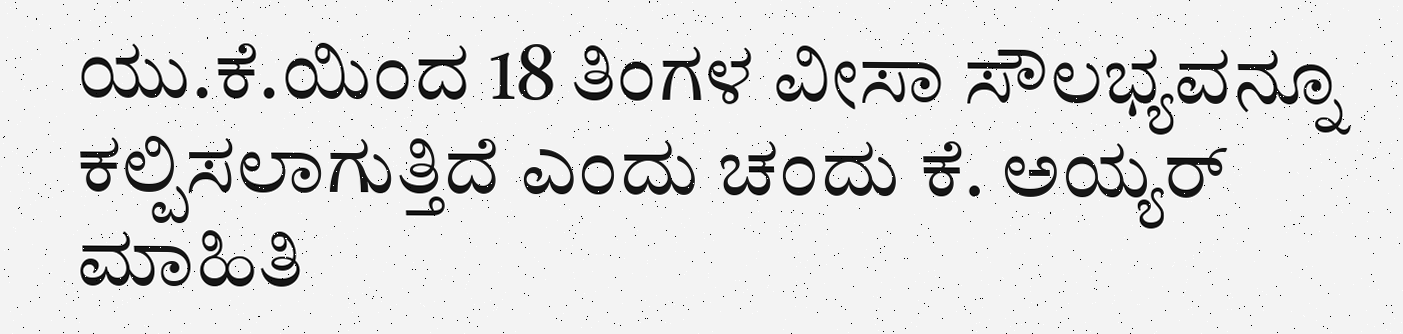ಯು.ಕೆ.ಯಿಂದ 18 ತಿಂಗಳ ವೀಸಾ ಸೌಲಭ್ಯವನ್ನೂ ಕಲ್ಪಿಸಲಾಗುತ್ತಿದೆ ಎಂದು ಚಂದು ಕೆ. ಅಯ್ಯರ್ ಮಾಹಿತಿ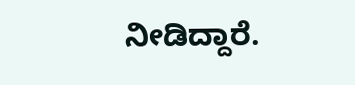ನೀಡಿದ್ದಾರೆ.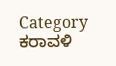Category
ಕರಾವಳಿ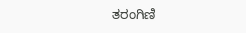ತರಂಗಿಣಿ